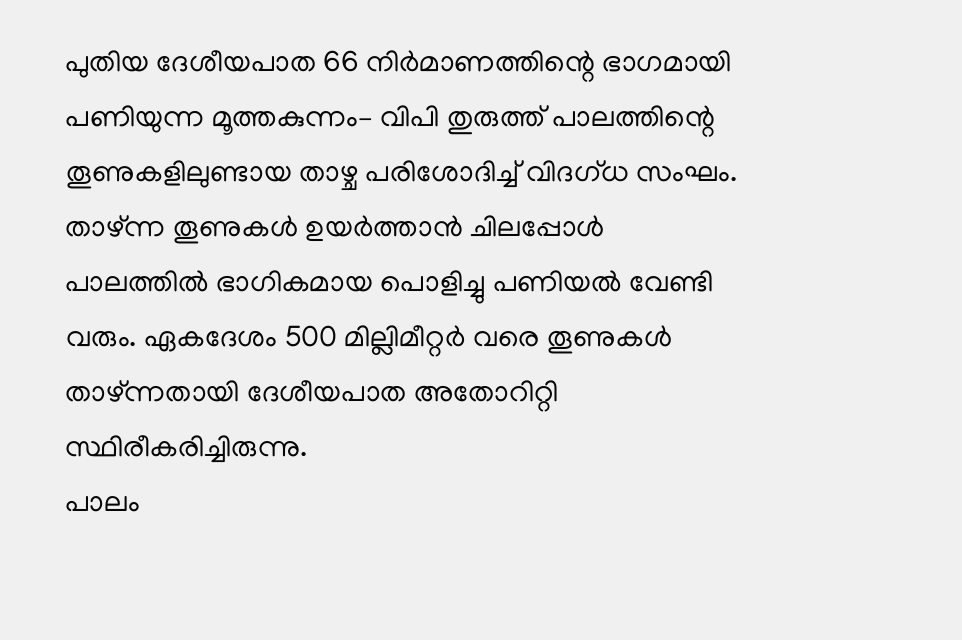പുതിയ ദേശീയപാത 66 നിർമാണത്തിന്റെ ഭാഗമായി പണിയുന്ന മൂത്തകുന്നം– വിപി തുരുത്ത് പാലത്തിന്റെ തൂണുകളിലുണ്ടായ താഴ്ച പരിശോദിച്ച് വിദഗ്ധ സംഘം. താഴ്ന്ന തൂണുകൾ ഉയർത്താൻ ചിലപ്പോൾ പാലത്തിൽ ഭാഗികമായ പൊളിച്ചു പണിയൽ വേണ്ടി വരും. ഏകദേശം 500 മില്ലിമീറ്റർ വരെ തൂണുകൾ താഴ്ന്നതായി ദേശീയപാത അതോറിറ്റി സ്ഥിരീകരിച്ചിരുന്നു.
പാലം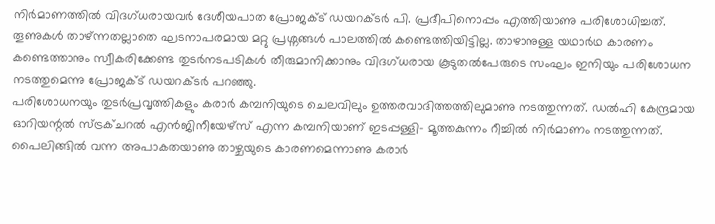നിർമാണത്തിൽ വിദഗ്ധരായവർ ദേശീയപാത പ്രോജക്ട് ഡയറക്ടർ പി. പ്രദീപിനൊപ്പം എത്തിയാണു പരിശോധിച്ചത്. തൂണുകൾ താഴ്ന്നതല്ലാതെ ഘടനാപരമായ മറ്റു പ്രശ്നങ്ങൾ പാലത്തിൽ കണ്ടെത്തിയിട്ടില്ല. താഴാനുള്ള യഥാർഥ കാരണം കണ്ടെത്താനും സ്വീകരിക്കേണ്ട തുടർനടപടികൾ തീരുമാനിക്കാനും വിദഗ്ധരായ കൂടുതൽപേരുടെ സംഘം ഇനിയും പരിശോധന നടത്തുമെന്നു പ്രോജക്ട് ഡയറക്ടർ പറഞ്ഞു.
പരിശോധനയും തുടർപ്രവൃത്തികളും കരാർ കമ്പനിയുടെ ചെലവിലും ഉത്തരവാദിത്തത്തിലുമാണു നടത്തുന്നത്. ഡൽഹി കേന്ദ്രമായ ഓറിയന്റൽ സ്ട്രക്ചറൽ എൻജിനീയേഴ്സ് എന്ന കമ്പനിയാണ് ഇടപ്പള്ളി– മൂത്തകുന്നം റീച്ചിൽ നിർമാണം നടത്തുന്നത്. പൈലിങ്ങിൽ വന്ന അപാകതയാണു താഴ്ചയുടെ കാരണമെന്നാണു കരാർ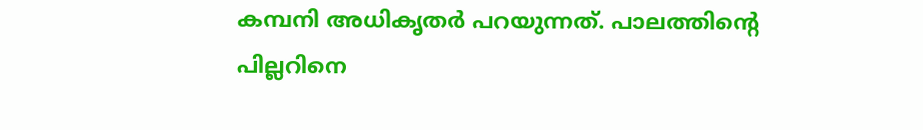കമ്പനി അധികൃതർ പറയുന്നത്. പാലത്തിന്റെ പില്ലറിനെ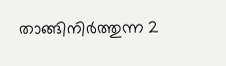താങ്ങിനിർത്തുന്ന 2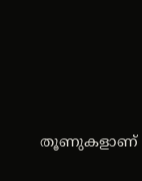തൂണുകളാണ്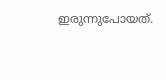ഇരുന്നുപോയത്.